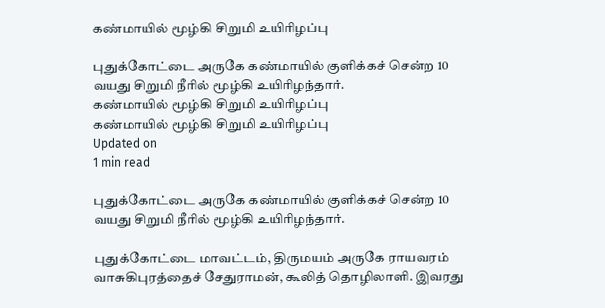கண்மாயில் மூழ்கி சிறுமி உயிரிழப்பு

புதுக்கோட்டை அருகே கண்மாயில் குளிக்கச் சென்ற 10 வயது சிறுமி நீரில் மூழ்கி உயிரிழந்தார்.
கண்மாயில் மூழ்கி சிறுமி உயிரிழப்பு
கண்மாயில் மூழ்கி சிறுமி உயிரிழப்பு
Updated on
1 min read

புதுக்கோட்டை அருகே கண்மாயில் குளிக்கச் சென்ற 10 வயது சிறுமி நீரில் மூழ்கி உயிரிழந்தார்.

புதுக்கோட்டை மாவட்டம், திருமயம் அருகே ராயவரம் வாசுகிபுரத்தைச் சேதுராமன், கூலித் தொழிலாளி. இவரது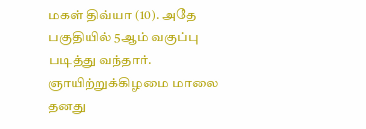மகள் திவ்யா (10). அதே பகுதியில் 5ஆம் வகுப்பு படித்து வந்தார். ஞாயிற்றுக்கிழமை மாலை தனது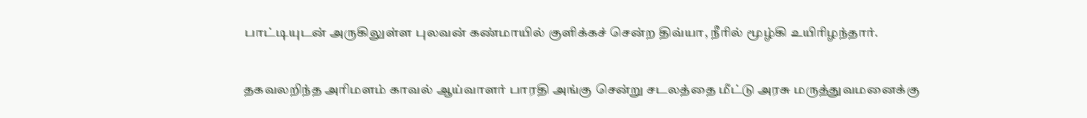பாட்டியுடன் அருகிலுள்ள புலவன் கண்மாயில் குளிக்கச் சென்ற திவ்யா, நீரில் மூழ்கி உயிரிழந்தார்.

தகவலறிந்த அரிமளம் காவல் ஆய்வாளர் பாரதி அங்கு சென்று சடலத்தை மீட்டு அரசு மருத்துவமனைக்கு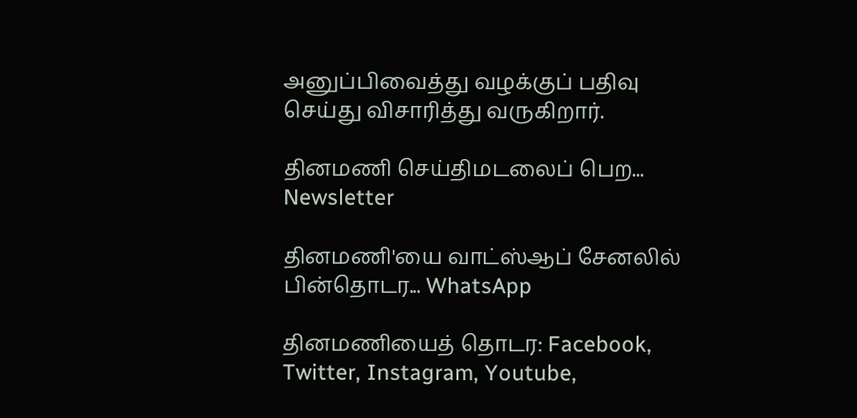அனுப்பிவைத்து வழக்குப் பதிவு செய்து விசாரித்து வருகிறார்.

தினமணி செய்திமடலைப் பெற... Newsletter

தினமணி'யை வாட்ஸ்ஆப் சேனலில் பின்தொடர... WhatsApp

தினமணியைத் தொடர: Facebook, Twitter, Instagram, Youtube,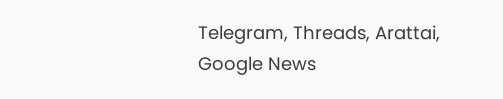Telegram, Threads, Arattai, Google News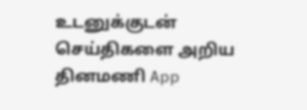உடனுக்குடன் செய்திகளை அறிய தினமணி App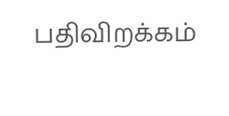பதிவிறக்கம்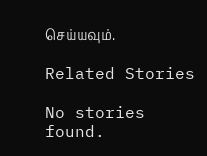செய்யவும்.

Related Stories

No stories found.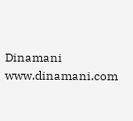Dinamani
www.dinamani.com